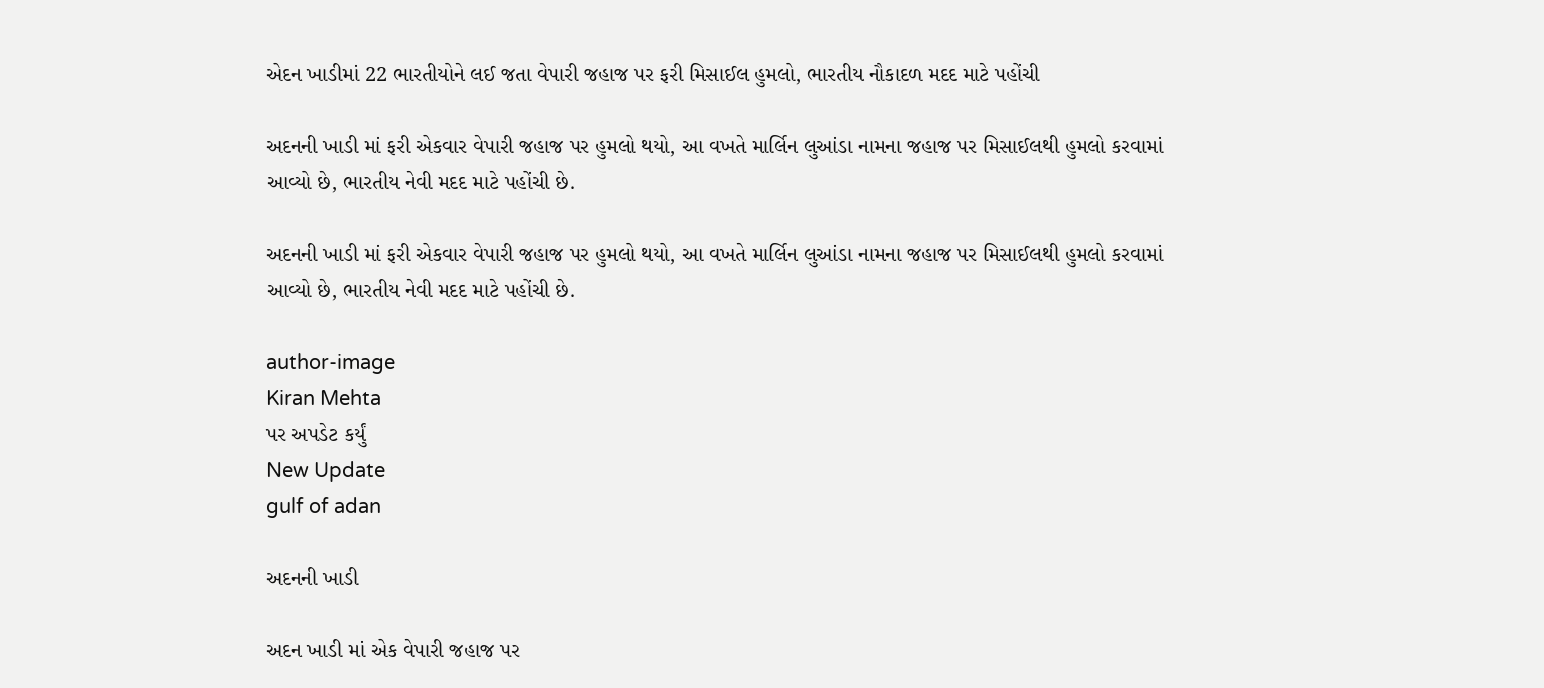એદન ખાડીમાં 22 ભારતીયોને લઈ જતા વેપારી જહાજ પર ફરી મિસાઈલ હુમલો, ભારતીય નૌકાદળ મદદ માટે પહોંચી

અદનની ખાડી માં ફરી એકવાર વેપારી જહાજ પર હુમલો થયો, આ વખતે માર્લિન લુઆંડા નામના જહાજ પર મિસાઈલથી હુમલો કરવામાં આવ્યો છે, ભારતીય નેવી મદદ માટે પહોંચી છે.

અદનની ખાડી માં ફરી એકવાર વેપારી જહાજ પર હુમલો થયો, આ વખતે માર્લિન લુઆંડા નામના જહાજ પર મિસાઈલથી હુમલો કરવામાં આવ્યો છે, ભારતીય નેવી મદદ માટે પહોંચી છે.

author-image
Kiran Mehta
પર અપડેટ કર્યું
New Update
gulf of adan

અદનની ખાડી

અદન ખાડી માં એક વેપારી જહાજ પર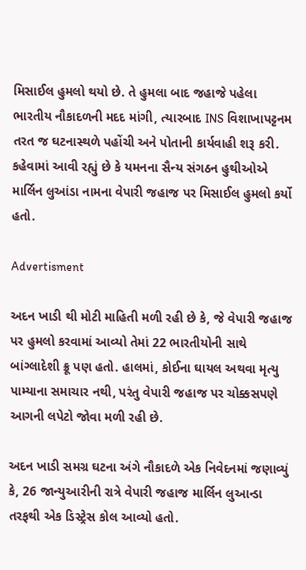મિસાઈલ હુમલો થયો છે. તે હુમલા બાદ જહાજે પહેલા ભારતીય નૌકાદળની મદદ માંગી, ત્યારબાદ INS વિશાખાપટ્ટનમ તરત જ ઘટનાસ્થળે પહોંચી અને પોતાની કાર્યવાહી શરૂ કરી. કહેવામાં આવી રહ્યું છે કે યમનના સૈન્ય સંગઠન હુથીઓએ માર્લિન લુઆંડા નામના વેપારી જહાજ પર મિસાઈલ હુમલો કર્યો હતો.

Advertisment

અદન ખાડી થી મોટી માહિતી મળી રહી છે કે, જે વેપારી જહાજ પર હુમલો કરવામાં આવ્યો તેમાં 22 ભારતીયોની સાથે બાંગ્લાદેશી ક્રૂ પણ હતો. હાલમાં, કોઈના ઘાયલ અથવા મૃત્યુ પામ્યાના સમાચાર નથી, પરંતુ વેપારી જહાજ પર ચોક્કસપણે આગની લપેટો જોવા મળી રહી છે.

અદન ખાડી સમગ્ર ઘટના અંગે નૌકાદળે એક નિવેદનમાં જણાવ્યું કે, 26 જાન્યુઆરીની રાત્રે વેપારી જહાજ માર્લિન લુઆન્ડા તરફથી એક ડિસ્ટ્રેસ કોલ આવ્યો હતો.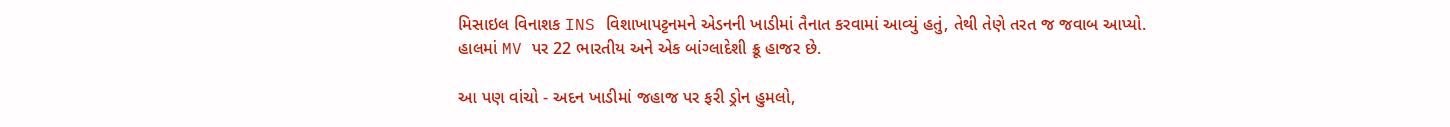મિસાઇલ વિનાશક INS વિશાખાપટ્ટનમને એડનની ખાડીમાં તૈનાત કરવામાં આવ્યું હતું, તેથી તેણે તરત જ જવાબ આપ્યો. હાલમાં MV પર 22 ભારતીય અને એક બાંગ્લાદેશી ક્રૂ હાજર છે.

આ પણ વાંચો - અદન ખાડીમાં જહાજ પર ફરી ડ્રોન હુમલો,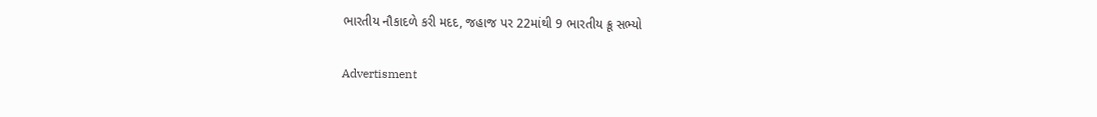ભારતીય નૌકાદળે કરી મદદ, જહાજ પર 22માંથી 9 ભારતીય ક્રૂ સભ્યો

Advertisment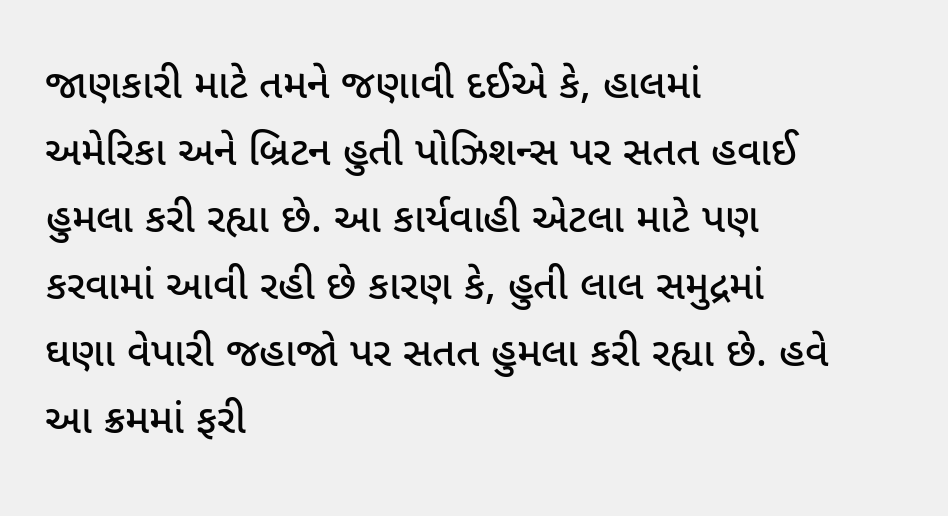જાણકારી માટે તમને જણાવી દઈએ કે, હાલમાં અમેરિકા અને બ્રિટન હુતી પોઝિશન્સ પર સતત હવાઈ હુમલા કરી રહ્યા છે. આ કાર્યવાહી એટલા માટે પણ કરવામાં આવી રહી છે કારણ કે, હુતી લાલ સમુદ્રમાં ઘણા વેપારી જહાજો પર સતત હુમલા કરી રહ્યા છે. હવે આ ક્રમમાં ફરી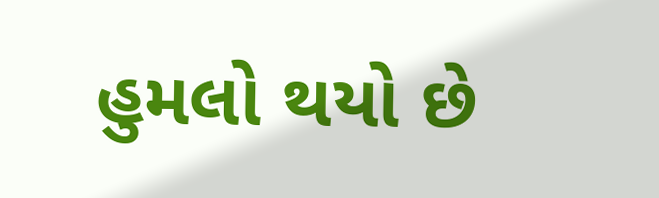હુમલો થયો છે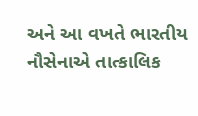અને આ વખતે ભારતીય નૌસેનાએ તાત્કાલિક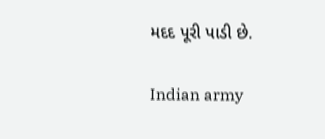મદદ પૂરી પાડી છે.

Indian army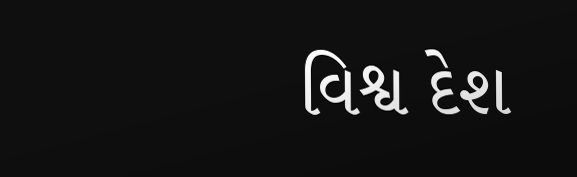વિશ્વ દેશ